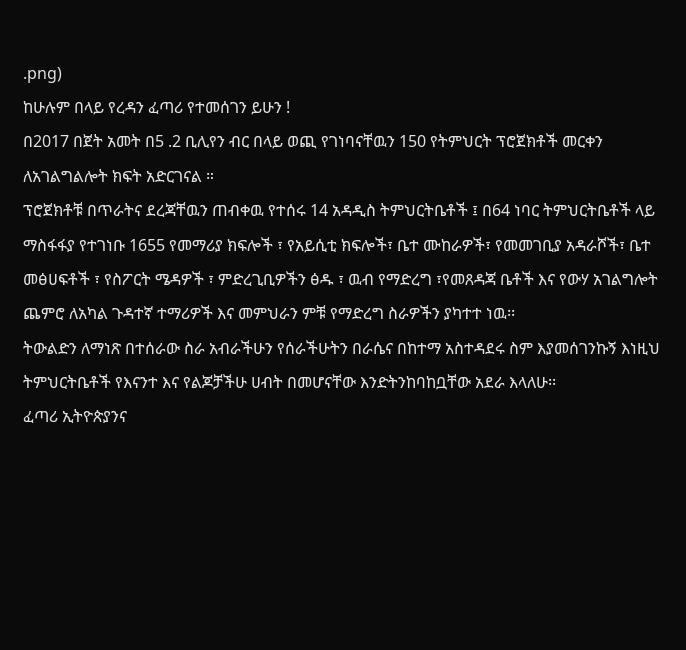.png)
ከሁሉም በላይ የረዳን ፈጣሪ የተመሰገን ይሁን !
በ2017 በጀት አመት በ5 .2 ቢሊየን ብር በላይ ወጪ የገነባናቸዉን 150 የትምህርት ፕሮጀክቶች መርቀን ለአገልግልሎት ክፍት አድርገናል ።
ፕሮጀክቶቹ በጥራትና ደረጃቸዉን ጠብቀዉ የተሰሩ 14 አዳዲስ ትምህርትቤቶች ፤ በ64 ነባር ትምህርትቤቶች ላይ ማስፋፋያ የተገነቡ 1655 የመማሪያ ክፍሎች ፣ የአይሲቲ ክፍሎች፣ ቤተ ሙከራዎች፣ የመመገቢያ አዳራሾች፣ ቤተ መፅሀፍቶች ፣ የስፖርት ሜዳዎች ፣ ምድረጊቢዎችን ፅዱ ፣ ዉብ የማድረግ ፣የመጸዳጃ ቤቶች እና የውሃ አገልግሎት ጨምሮ ለአካል ጉዳተኛ ተማሪዎች እና መምህራን ምቹ የማድረግ ስራዎችን ያካተተ ነዉ፡፡
ትውልድን ለማነጽ በተሰራው ስራ አብራችሁን የሰራችሁትን በራሴና በከተማ አስተዳደሩ ስም እያመሰገንኩኝ እነዚህ ትምህርትቤቶች የእናንተ እና የልጆቻችሁ ሀብት በመሆናቸው እንድትንከባከቧቸው አደራ እላለሁ፡፡
ፈጣሪ ኢትዮጵያንና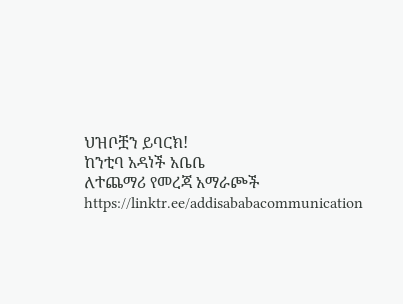ህዝቦቿን ይባርክ!
ከንቲባ አዳነች አቤቤ
ለተጨማሪ የመረጃ አማራጮች
https://linktr.ee/addisababacommunication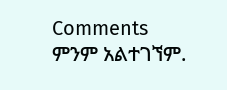Comments
ምንም አልተገኘም.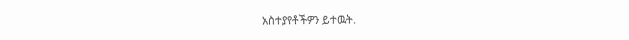አስተያየቶችዎን ይተዉት.